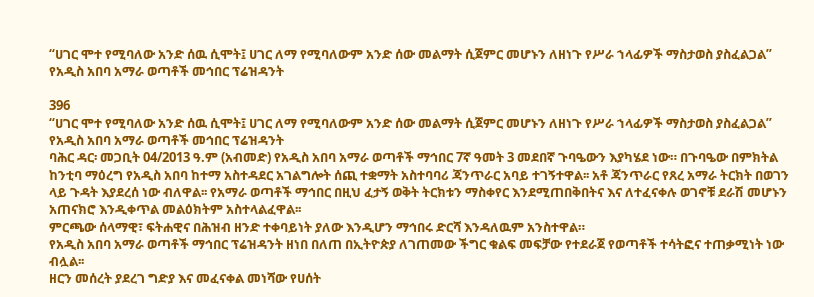“ሀገር ሞተ የሚባለው አንድ ሰዉ ሲሞት፤ ሀገር ለማ የሚባለውም አንድ ሰው መልማት ሲጀምር መሆኑን ለዘነጉ የሥራ ኀላፊዎች ማስታወስ ያስፈልጋል” የአዲስ አበባ አማራ ወጣቶች መኅበር ፕሬዝዳንት

396
“ሀገር ሞተ የሚባለው አንድ ሰዉ ሲሞት፤ ሀገር ለማ የሚባለውም አንድ ሰው መልማት ሲጀምር መሆኑን ለዘነጉ የሥራ ኀላፊዎች ማስታወስ ያስፈልጋል” የአዲስ አበባ አማራ ወጣቶች መኅበር ፕሬዝዳንት
ባሕር ዳር፡ መጋቢት 04/2013 ዓ.ም (አብመድ) የአዲስ አበባ አማራ ወጣቶች ማኅበር 7ኛ ዓመት 3 መደበኛ ጉባዔውን እያካሄደ ነው። በጉባዔው በምክትል ከንቲባ ማዕረግ የአዲስ አበባ ከተማ አስተዳደር አገልግሎት ሰጪ ተቋማት አስተባባሪ ጃንጥራር አባይ ተገኝተዋል፡፡ አቶ ጃንጥራር የጸረ አማራ ትርክት በወገን ላይ ጉዳት እያደረሰ ነው ብለዋል፡፡ የአማራ ወጣቶች ማኅበር በዚህ ፈታኝ ወቅት ትርክቱን ማስቀየር እንደሚጠበቅበትና እና ለተፈናቀሉ ወገኖቹ ደራሽ መሆኑን አጠናክሮ እንዲቀጥል መልዕክትም አስተላልፈዋል፡፡
ምርጫው ሰላማዊ፣ ፍትሐዊና በሕዝብ ዘንድ ተቀባይነት ያለው እንዲሆን ማኅበሩ ድርሻ እንዳለዉም አንስተዋል።
የአዲስ አበባ አማራ ወጣቶች ማኅበር ፕሬዝዳንት ዘነበ በለጠ በኢትዮጵያ ለገጠመው ችግር ቁልፍ መፍቻው የተደራጀ የወጣቶች ተሳትፎና ተጠቃሚነት ነው ብሏል፡፡
ዘርን መሰረት ያደረገ ግድያ እና መፈናቀል መነሻው የሀሰት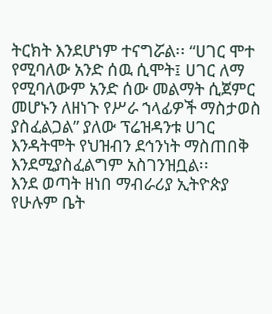ትርክት እንደሆነም ተናግሯል፡፡ “ሀገር ሞተ የሚባለው አንድ ሰዉ ሲሞት፤ ሀገር ለማ የሚባለውም አንድ ሰው መልማት ሲጀምር መሆኑን ለዘነጉ የሥራ ኀላፊዎች ማስታወስ ያስፈልጋል” ያለው ፕሬዝዳንቱ ሀገር እንዳትሞት የህዝብን ደኅንነት ማስጠበቅ እንደሚያስፈልግም አስገንዝቧል፡፡
እንደ ወጣት ዘነበ ማብራሪያ ኢትዮጵያ የሁሉም ቤት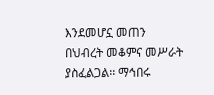እንደመሆኗ መጠን በህብረት መቆምና መሥራት ያስፈልጋል፡፡ ማኅበሩ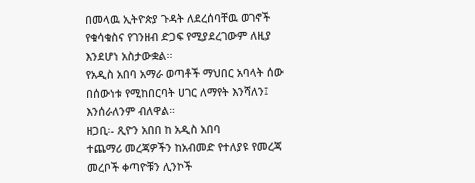በመላዉ ኢትዮጵያ ጉዳት ለደረሰባቸዉ ወገኖች የቁሳቁስና የገንዘብ ድጋፍ የሚያደረገውም ለዚያ እንደሆነ አስታውቋል፡፡
የአዲስ አበባ አማራ ወጣቶች ማህበር አባላት ሰው በሰውነቱ የሚከበርባት ሀገር ለማየት እንሻለን፤ እንሰራለንም ብለዋል።
ዘጋቢ፡- ጺዮን አበበ ከ አዲስ አበባ
ተጨማሪ መረጃዎችን ከአብመድ የተለያዩ የመረጃ መረቦች ቀጣዮቹን ሊንኮች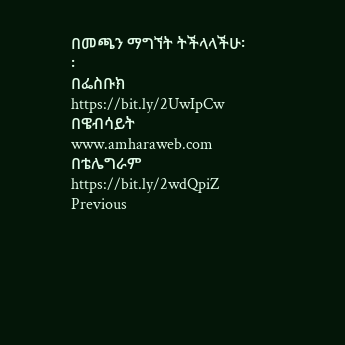በመጫን ማግኘት ትችላላችሁ፡፡
በፌስቡክ https://bit.ly/2UwIpCw
በዌብሳይት www.amharaweb.com
በቴሌግራም https://bit.ly/2wdQpiZ
Previous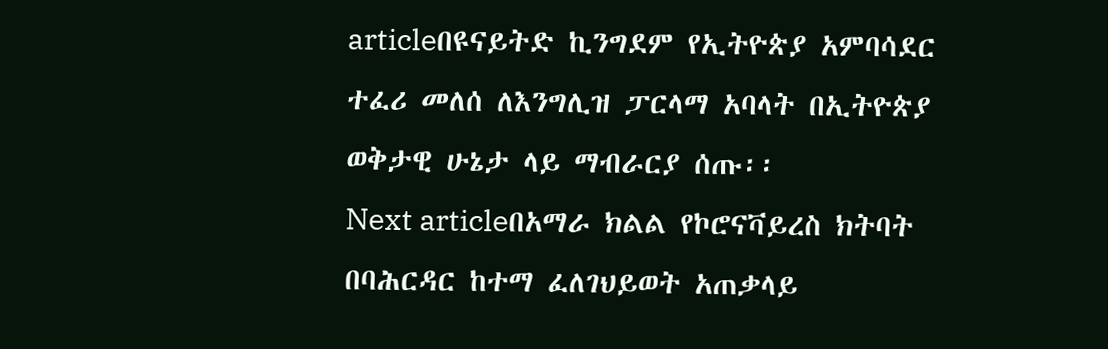articleበዩናይትድ ኪንግደም የኢትዮጵያ አምባሳደር ተፈሪ መለሰ ለእንግሊዝ ፓርላማ አባላት በኢትዮጵያ ወቅታዊ ሁኔታ ላይ ማብራርያ ሰጡ፡፡
Next articleበአማራ ክልል የኮሮናቫይረስ ክትባት በባሕርዳር ከተማ ፈለገህይወት አጠቃላይ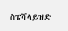ስፔሻላይዝድ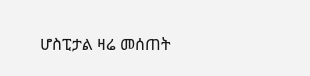ሆስፒታል ዛሬ መሰጠት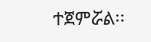ተጀምሯል፡፡